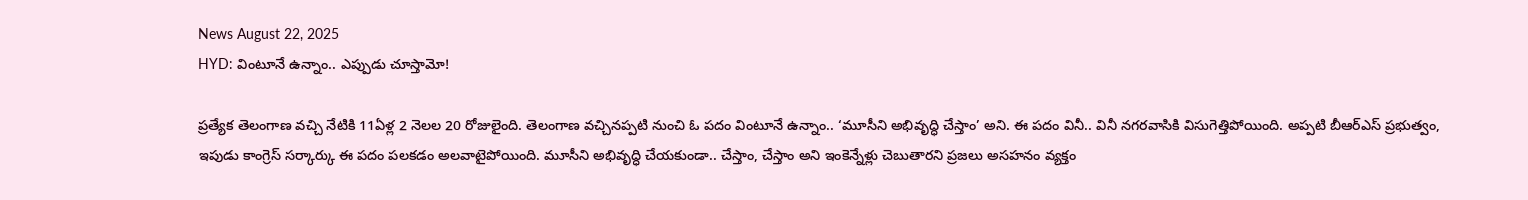News August 22, 2025
HYD: వింటూనే ఉన్నాం.. ఎప్పుడు చూస్తామో!

ప్రత్యేక తెలంగాణ వచ్చి నేటికి 11ఏళ్ల 2 నెలల 20 రోజులైంది. తెలంగాణ వచ్చినప్పటి నుంచి ఓ పదం వింటూనే ఉన్నాం.. ‘మూసీని అభివృద్ధి చేస్తాం’ అని. ఈ పదం వినీ.. వినీ నగరవాసికి విసుగెత్తిపోయింది. అప్పటి బీఆర్ఎస్ ప్రభుత్వం, ఇపుడు కాంగ్రెస్ సర్కార్కు ఈ పదం పలకడం అలవాటైపోయింది. మూసీని అభివృద్ధి చేయకుండా.. చేస్తాం, చేస్తాం అని ఇంకెన్నేళ్లు చెబుతారని ప్రజలు అసహనం వ్యక్తం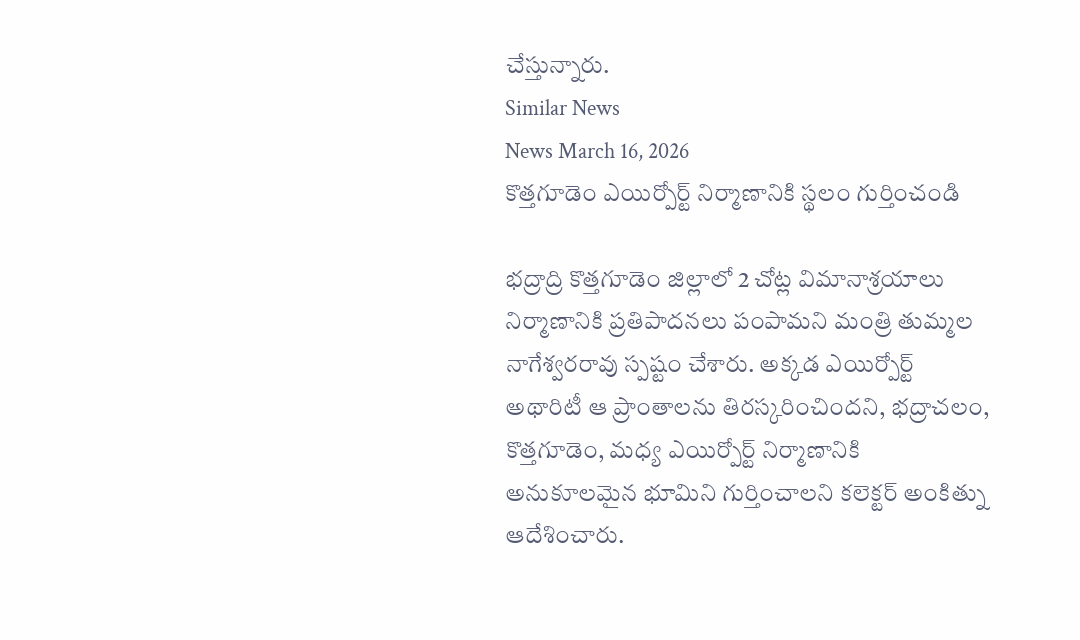చేస్తున్నారు.
Similar News
News March 16, 2026
కొత్తగూడెం ఎయిర్పోర్ట్ నిర్మాణానికి స్థలం గుర్తించండి

భద్రాద్రి కొత్తగూడెం జిల్లాలో 2 చోట్ల విమానాశ్రయాలు నిర్మాణానికి ప్రతిపాదనలు పంపామని మంత్రి తుమ్మల నాగేశ్వరరావు స్పష్టం చేశారు. అక్కడ ఎయిర్పోర్ట్ అథారిటీ ఆ ప్రాంతాలను తిరస్కరించిందని, భద్రాచలం, కొత్తగూడెం, మధ్య ఎయిర్పోర్ట్ నిర్మాణానికి అనుకూలమైన భూమిని గుర్తించాలని కలెక్టర్ అంకిత్ను ఆదేశించారు.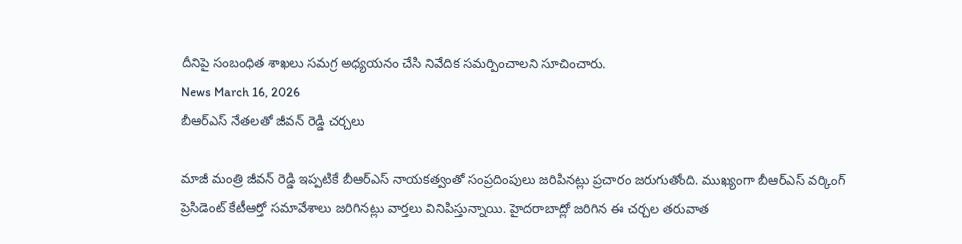దీనిపై సంబంధిత శాఖలు సమగ్ర అధ్యయనం చేసి నివేదిక సమర్పించాలని సూచించారు.
News March 16, 2026
బీఆర్ఎస్ నేతలతో జీవన్ రెడ్డి చర్చలు

మాజీ మంత్రి జీవన్ రెడ్డి ఇప్పటికే బీఆర్ఎస్ నాయకత్వంతో సంప్రదింపులు జరిపినట్లు ప్రచారం జరుగుతోంది. ముఖ్యంగా బీఆర్ఎస్ వర్కింగ్ ప్రెసిడెంట్ కేటీఆర్తో సమావేశాలు జరిగినట్లు వార్తలు వినిపిస్తున్నాయి. హైదరాబాద్లో జరిగిన ఈ చర్చల తరువాత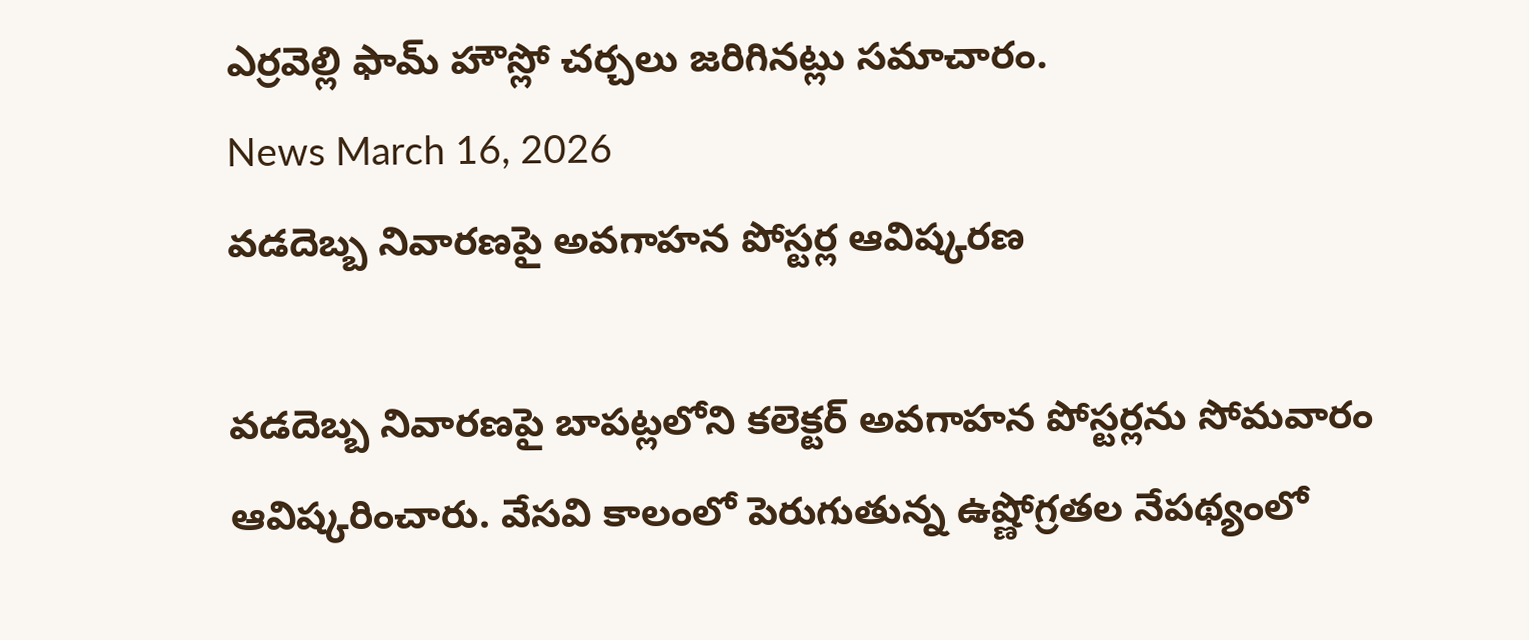ఎర్రవెల్లి ఫామ్ హౌస్లో చర్చలు జరిగినట్లు సమాచారం.
News March 16, 2026
వడదెబ్బ నివారణపై అవగాహన పోస్టర్ల ఆవిష్కరణ

వడదెబ్బ నివారణపై బాపట్లలోని కలెక్టర్ అవగాహన పోస్టర్లను సోమవారం ఆవిష్కరించారు. వేసవి కాలంలో పెరుగుతున్న ఉష్ణోగ్రతల నేపథ్యంలో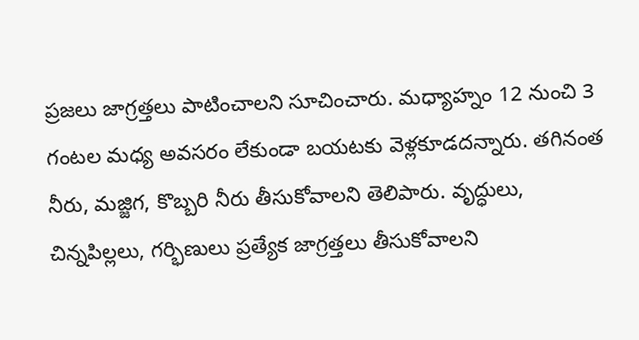ప్రజలు జాగ్రత్తలు పాటించాలని సూచించారు. మధ్యాహ్నం 12 నుంచి 3 గంటల మధ్య అవసరం లేకుండా బయటకు వెళ్లకూడదన్నారు. తగినంత నీరు, మజ్జిగ, కొబ్బరి నీరు తీసుకోవాలని తెలిపారు. వృద్ధులు, చిన్నపిల్లలు, గర్భిణులు ప్రత్యేక జాగ్రత్తలు తీసుకోవాలని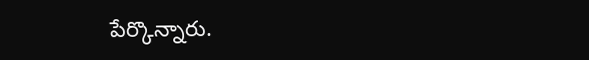పేర్కొన్నారు.